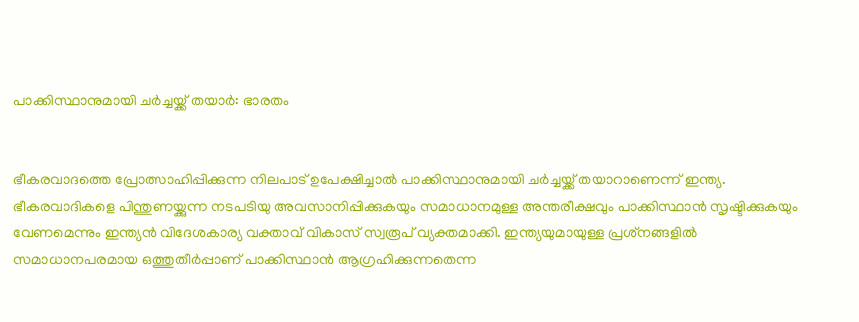പാക്കിസ്ഥാനുമായി ചര്‍ച്ചയ്ക്ക് തയാര്‍: ഭാരതം


ഭീകരവാദത്തെ പ്രോത്സാഹിപ്പിക്കുന്ന നിലപാട് ഉപേക്ഷിച്ചാല്‍ പാക്കിസ്ഥാനുമായി ചര്‍ച്ചയ്ക്ക് തയാറാണെന്ന് ഇന്ത്യ. ഭീകരവാദികളെ പിന്തുണയ്ക്കുന്ന നടപടിയു അവസാനിപ്പിക്കുകയും സമാധാനമുള്ള അന്തരീക്ഷവും പാക്കിസ്ഥാന്‍ സൃഷ്ടിക്കുകയും വേണമെന്നും ഇന്ത്യന്‍ വിദേശകാര്യ വക്താവ് വികാസ് സ്വരൂപ് വ്യക്തമാക്കി. ഇന്ത്യയുമായുള്ള പ്രശ്‌നങ്ങളില്‍ സമാധാനപരമായ ഒത്തുതീര്‍പ്പാണ് പാക്കിസ്ഥാന്‍ ആഗ്രഹിക്കുന്നതെന്ന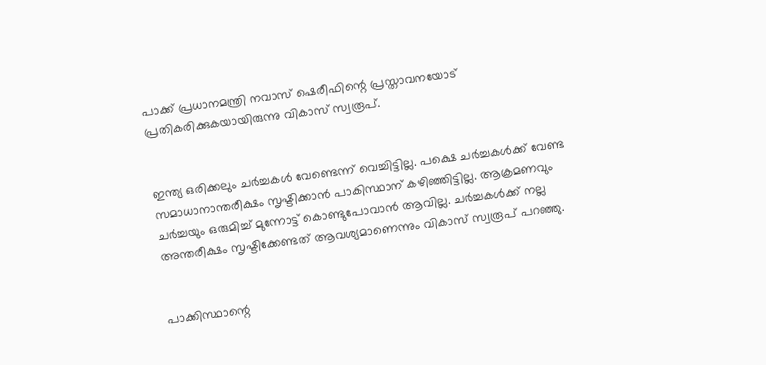പാക്ക് പ്രധാനമന്ത്രി നവാസ് ഷെരീഫിന്റെ പ്രസ്താവനയോട് പ്രതികരിക്കുകയായിരുന്നു വികാസ് സ്വരൂപ്.


ഇന്ത്യ ഒരിക്കലും ചര്‍ച്ചകള്‍ വേണ്ടെന്ന് വെച്ചിട്ടില്ല. പക്ഷെ ചര്‍ച്ചകള്‍ക്ക് വേണ്ട സമാധാനാന്തരീക്ഷം സൃഷ്ടിക്കാന്‍ പാകിസ്ഥാന് കഴിഞ്ഞിട്ടില്ല. ആക്രമണവും ചര്‍ച്ചയും ഒരുമിച്ച് മുന്നോട്ട് കൊണ്ടുപോവാന്‍ ആവില്ല. ചര്‍ച്ചകള്‍ക്ക് നല്ല അന്തരീക്ഷം സൃഷ്ടിക്കേണ്ടത് ആവശ്യമാണെന്നും വികാസ് സ്വരൂപ് പറഞ്ഞു.


പാക്കിസ്ഥാന്റെ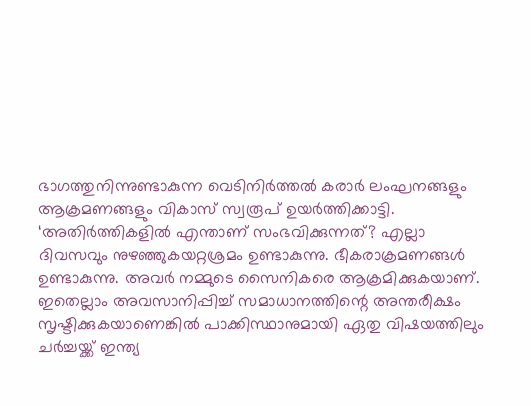ഭാഗത്തുനിന്നുണ്ടാകുന്ന വെടിനിര്‍ത്തല്‍ കരാര്‍ ലംഘനങ്ങളും ആക്രമണങ്ങളും വികാസ് സ്വരൂപ് ഉയര്‍ത്തിക്കാട്ടി. ‘അതിര്‍ത്തികളില്‍ എന്താണ് സംഭവിക്കുന്നത്? എല്ലാ ദിവസവും നുഴഞ്ഞുകയറ്റശ്രമം ഉണ്ടാകുന്നു. ഭീകരാക്രമണങ്ങള്‍ ഉണ്ടാകുന്നു. അവര്‍ നമ്മുടെ സൈനികരെ ആക്രമിക്കുകയാണ്. ഇതെല്ലാം അവസാനിപ്പിച്ച് സമാധാനത്തിന്റെ അന്തരീക്ഷം സൃഷ്ടിക്കുകയാണെങ്കില്‍ പാക്കിസ്ഥാനുമായി ഏതു വിഷയത്തിലും ചര്‍ച്ചയ്ക്ക് ഇന്ത്യ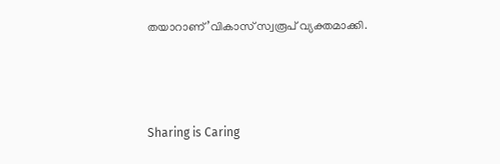തയാറാണ്’വികാസ് സ്വരൂപ് വ്യക്തമാക്കി.



Sharing is Caring